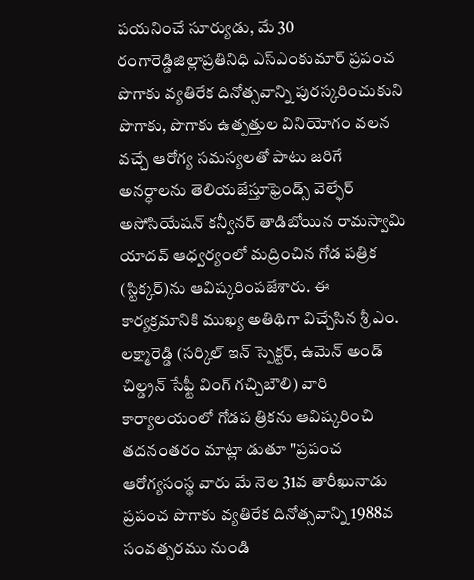పయనించే సూర్యుడు, మే 30 రంగారెడ్డిజిల్లాప్రతినిధి ఎస్ఎంకుమార్ ప్రపంచ పొగాకు వ్యతిరేక దినోత్సవాన్ని పురస్కరించుకుని పొగాకు, పొగాకు ఉత్పత్తుల వినియోగం వలన వచ్చే ఆరోగ్య సమస్యలతో పాటు జరిగే అనర్ధాలను తెలియజేస్తూఫ్రెండ్స్ వెల్ఫేర్ అసోసియేషన్ కన్వీనర్ తాడిబోయిన రామస్వామి యాదవ్ ఆధ్వర్యంలో మద్రించిన గోడ పత్రిక (స్టిక్కర్)ను ఆవిష్కరింపజేశారు. ఈ కార్యక్రమానికి ముఖ్య అతిథిగా విచ్చేసిన శ్రీ ఎం. లక్ష్మారెడ్డి (సర్కిల్ ఇన్ స్పెక్టర్, ఉమెన్ అండ్ చిల్డ్రన్ సేఫ్టీ వింగ్ గచ్చిబౌలి) వారి కార్యాలయంలో గోడప త్రికను ఆవిష్కరించి తదనంతరం మాట్లా డుతూ "ప్రపంచ ఆరోగ్యసంస్థ వారు మే నెల 31వ తారీఖునాడు ప్రపంచ పొగాకు వ్యతిరేక దినోత్సవాన్ని 1988వ సంవత్సరము నుండి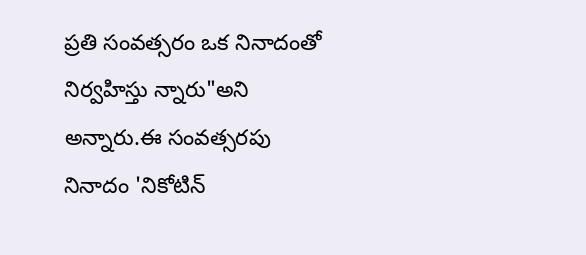ప్రతి సంవత్సరం ఒక నినాదంతో నిర్వహిస్తు న్నారు"అని అన్నారు.ఈ సంవత్సరపు నినాదం 'నికోటిన్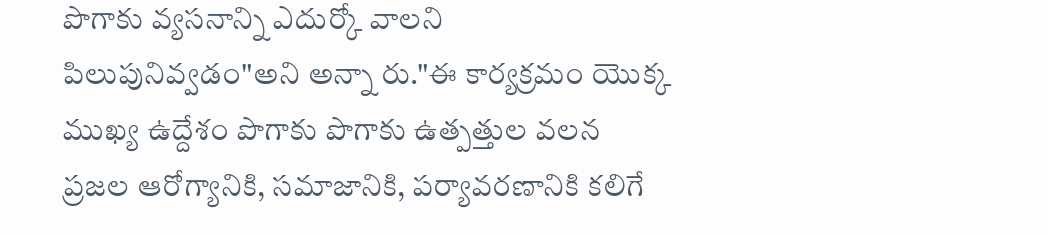పొగాకు వ్యసనాన్ని ఎదుర్కో వాలని పిలుపునివ్వడం"అని అన్నా రు."ఈ కార్యక్రమం యొక్క ముఖ్య ఉద్దేశం పొగాకు పొగాకు ఉత్పత్తుల వలన ప్రజల ఆరోగ్యానికి, సమాజానికి, పర్యావరణానికి కలిగే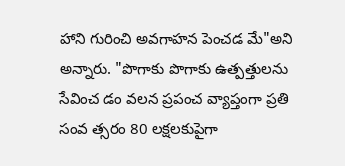హాని గురించి అవగాహన పెంచడ మే"అని అన్నారు. "పొగాకు పొగాకు ఉత్పత్తులను సేవించ డం వలన ప్రపంచ వ్యాప్తంగా ప్రతి సంవ త్సరం 80 లక్షలకుపైగా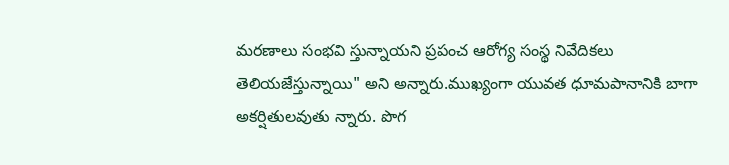మరణాలు సంభవి స్తున్నాయని ప్రపంచ ఆరోగ్య సంస్థ నివేదికలు తెలియజేస్తున్నాయి" అని అన్నారు.ముఖ్యంగా యువత ధూమపానానికి బాగా అకర్షితులవుతు న్నారు. పొగ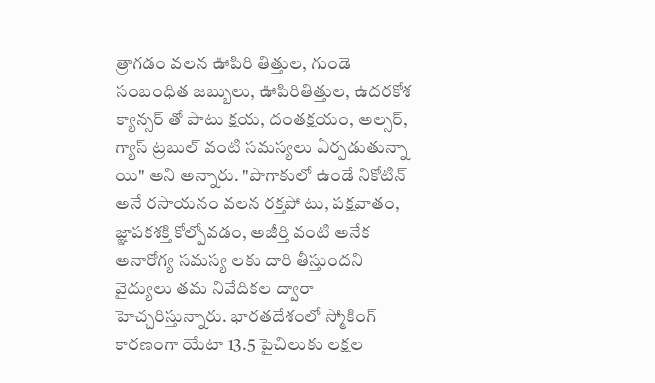త్రాగడం వలన ఊపిరి తిత్తుల, గుండె సంబంధిత జబ్బులు, ఊపిరితిత్తుల, ఉదరకోశ క్యాన్సర్ తో పాటు క్షయ, దంతక్షయం, అల్సర్, గ్యాస్ ట్రబుల్ వంటి సమస్యలు ఏర్పడుతున్నా యి" అని అన్నారు. "పొగాకులో ఉండే నికోటిన్ అనే రసాయనం వలన రక్తపో టు, పక్షవాతం, జ్ఞాపకశక్తి కోల్పోవడం, అజీర్తి వంటి అనేక అనారోగ్య సమస్య లకు దారి తీస్తుందని వైద్యులు తమ నివేదికల ద్వారా హెచ్చరిస్తున్నారు. భారతదేశంలో స్మోకింగ్ కారణంగా యేటా 13.5 పైచిలుకు లక్షల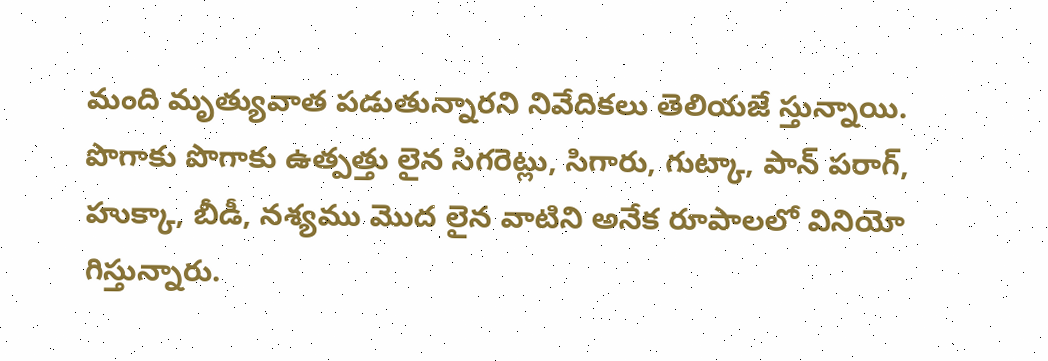మంది మృత్యువాత పడుతున్నారని నివేదికలు తెలియజే స్తున్నాయి. పొగాకు పొగాకు ఉత్పత్తు లైన సిగరెట్లు, సిగారు, గుట్కా, పాన్ పరాగ్, హుక్కా, బీడీ, నశ్యము మొద లైన వాటిని అనేక రూపాలలో వినియో గిస్తున్నారు.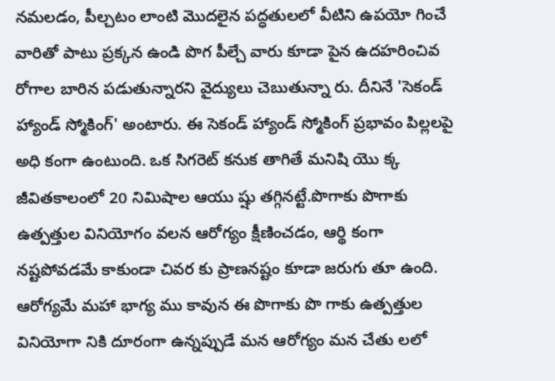నమలడం, పీల్చటం లాంటి మొదలైన పద్ధతులలో వీటిని ఉపయో గించే వారితో పాటు ప్రక్కన ఉండి పొగ పీల్చే వారు కూడా పైన ఉదహరించివ రోగాల బారిన పడుతున్నారని వైద్యులు చెబుతున్నా రు. దీనినే 'సెకండ్ హ్యాండ్ స్మోకింగ్' అంటారు. ఈ సెకండ్ హ్యాండ్ స్మోకింగ్ ప్రభావం పిల్లలపై అధి కంగా ఉంటుంది. ఒక సిగరెట్ కనుక తాగితే మనిషి యొ క్క జీవితకాలంలో 20 నిమిషాల ఆయు ష్షు తగ్గినట్టే.పొగాకు పొగాకు ఉత్పత్తుల వినియోగం వలన ఆరోగ్యం క్షీణించడం, ఆర్థి కంగా నష్టపోవడమే కాకుండా చివర కు ప్రాణనష్టం కూడా జరుగు తూ ఉంది. ఆరోగ్యమే మహా భాగ్య ము కావున ఈ పొగాకు పొ గాకు ఉత్పత్తుల వినియోగా నికి దూరంగా ఉన్నప్పుడే మన ఆరోగ్యం మన చేతు లలో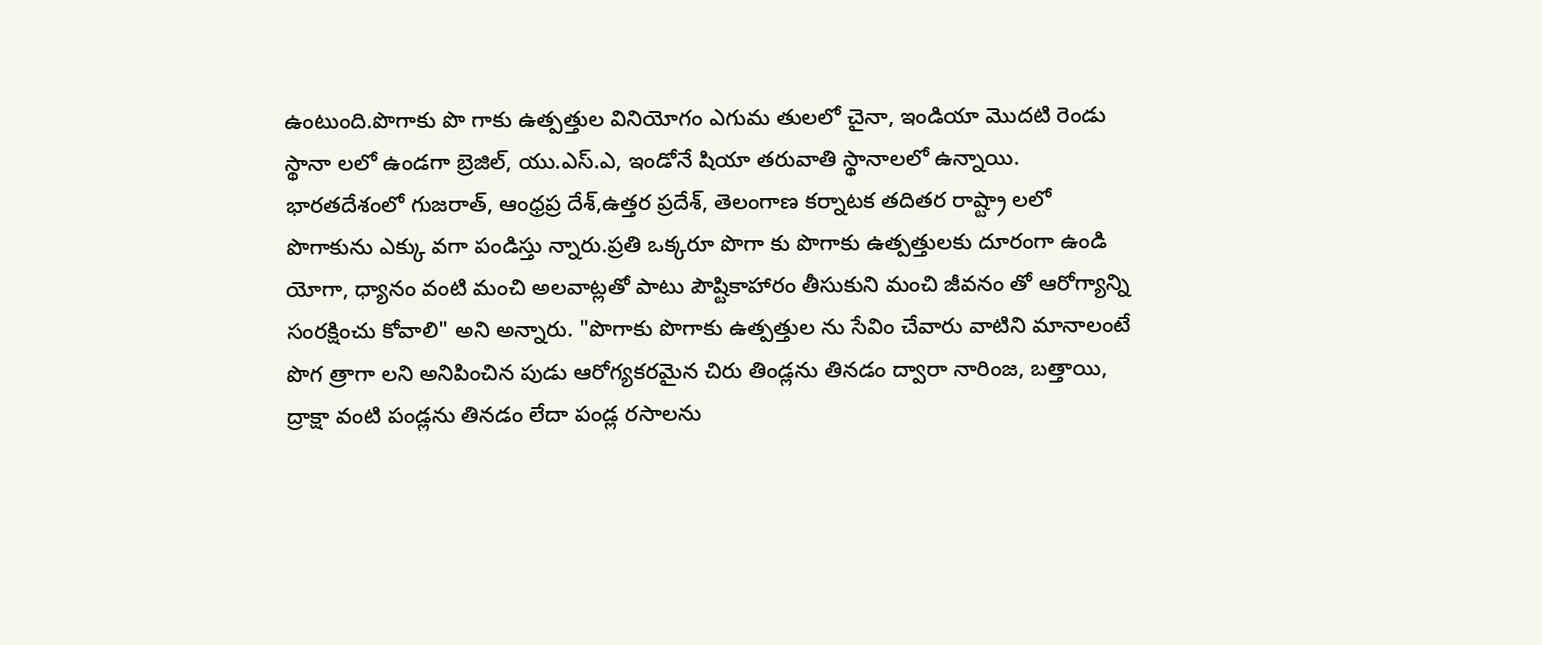ఉంటుంది.పొగాకు పొ గాకు ఉత్పత్తుల వినియోగం ఎగుమ తులలో చైనా, ఇండియా మొదటి రెండు స్థానా లలో ఉండగా బ్రెజిల్, యు.ఎస్.ఎ, ఇండోనే షియా తరువాతి స్థానాలలో ఉన్నాయి. భారతదేశంలో గుజరాత్, ఆంధ్రప్ర దేశ్,ఉత్తర ప్రదేశ్, తెలంగాణ కర్నాటక తదితర రాష్ట్రా లలో పొగాకును ఎక్కు వగా పండిస్తు న్నారు.ప్రతి ఒక్కరూ పొగా కు పొగాకు ఉత్పత్తులకు దూరంగా ఉండి యోగా, ధ్యానం వంటి మంచి అలవాట్లతో పాటు పౌష్టికాహారం తీసుకుని మంచి జీవనం తో ఆరోగ్యాన్ని సంరక్షించు కోవాలి" అని అన్నారు. "పొగాకు పొగాకు ఉత్పత్తుల ను సేవిం చేవారు వాటిని మానాలంటే పొగ త్రాగా లని అనిపించిన పుడు ఆరోగ్యకరమైన చిరు తిండ్లను తినడం ద్వారా నారింజ, బత్తాయి, ద్రాక్షా వంటి పండ్లను తినడం లేదా పండ్ల రసాలను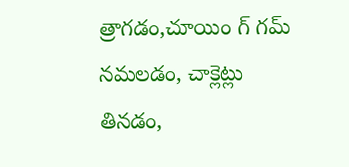త్రాగడం,చూయిం గ్ గమ్ నమలడం, చాక్లెట్లు తినడం,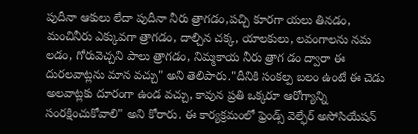పుదీనా ఆకులు లేదా పుదీనా నీరు త్రాగడం,పచ్చి కూరగా యలు తినడం, మంచినీరు ఎక్కువగా త్రాగడం, దాల్చిన చక్క, యాలకులు, లవంగాలను నమ లడం, గోరువెచ్చని పాలు త్రాగడం, నిమ్మకాయ నీరు త్రాగ డం ద్వారా ఈ దురలవాట్లను మాన వచ్చు" అని తెలిపారు."దీనికి సంకల్ప బలం ఉంటే ఈ చెడు అలవాట్లకు దూరంగా ఉండ వచ్చు, కావున ప్రతి ఒక్కరూ ఆరోగ్యాన్ని సంరక్షించుకోవాలి" అని కోరారు. ఈ కార్యక్రమంలో ఫ్రెండ్స్ వెల్ఫేర్ అసోసియేషన్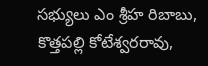సభ్యులు ఎం శ్రీహ రిబాబు, కొత్తపల్లి కోటేశ్వరరావు,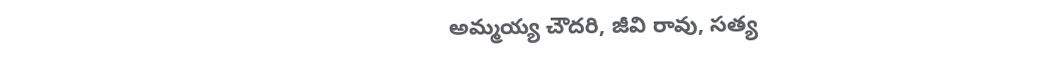అమ్మయ్య చౌదరి, జీవి రావు, సత్య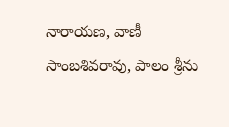నారాయణ, వాణీ సాంబశివరావు, పాలం శ్రీను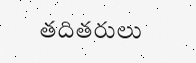తదితరులు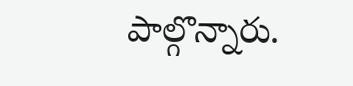పాల్గొన్నారు.